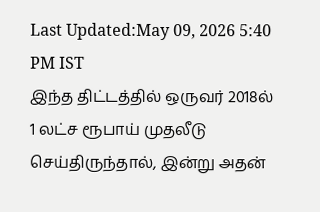Last Updated:May 09, 2026 5:40 PM IST
இந்த திட்டத்தில் ஒருவர் 2018ல் 1 லட்ச ரூபாய் முதலீடு செய்திருந்தால், இன்று அதன்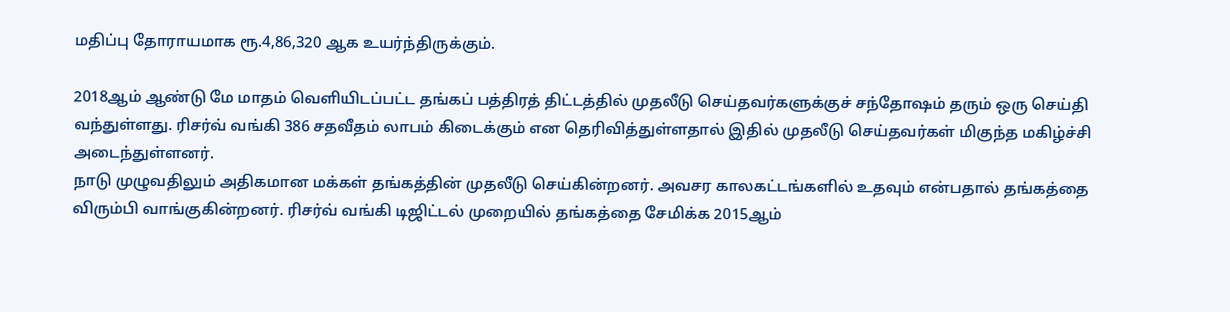மதிப்பு தோராயமாக ரூ.4,86,320 ஆக உயர்ந்திருக்கும்.

2018ஆம் ஆண்டு மே மாதம் வெளியிடப்பட்ட தங்கப் பத்திரத் திட்டத்தில் முதலீடு செய்தவர்களுக்குச் சந்தோஷம் தரும் ஒரு செய்தி வந்துள்ளது. ரிசர்வ் வங்கி 386 சதவீதம் லாபம் கிடைக்கும் என தெரிவித்துள்ளதால் இதில் முதலீடு செய்தவர்கள் மிகுந்த மகிழ்ச்சி அடைந்துள்ளனர்.
நாடு முழுவதிலும் அதிகமான மக்கள் தங்கத்தின் முதலீடு செய்கின்றனர். அவசர காலகட்டங்களில் உதவும் என்பதால் தங்கத்தை விரும்பி வாங்குகின்றனர். ரிசர்வ் வங்கி டிஜிட்டல் முறையில் தங்கத்தை சேமிக்க 2015ஆம்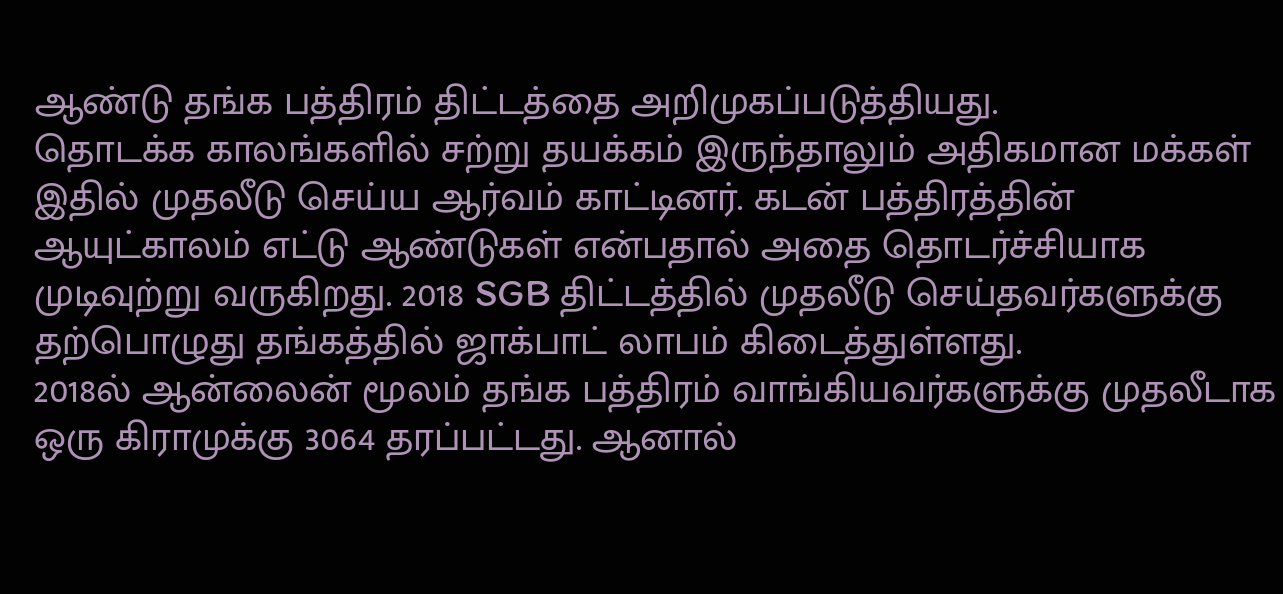ஆண்டு தங்க பத்திரம் திட்டத்தை அறிமுகப்படுத்தியது.
தொடக்க காலங்களில் சற்று தயக்கம் இருந்தாலும் அதிகமான மக்கள் இதில் முதலீடு செய்ய ஆர்வம் காட்டினர். கடன் பத்திரத்தின் ஆயுட்காலம் எட்டு ஆண்டுகள் என்பதால் அதை தொடர்ச்சியாக முடிவுற்று வருகிறது. 2018 SGB திட்டத்தில் முதலீடு செய்தவர்களுக்கு தற்பொழுது தங்கத்தில் ஜாக்பாட் லாபம் கிடைத்துள்ளது.
2018ல் ஆன்லைன் மூலம் தங்க பத்திரம் வாங்கியவர்களுக்கு முதலீடாக ஒரு கிராமுக்கு 3064 தரப்பட்டது. ஆனால்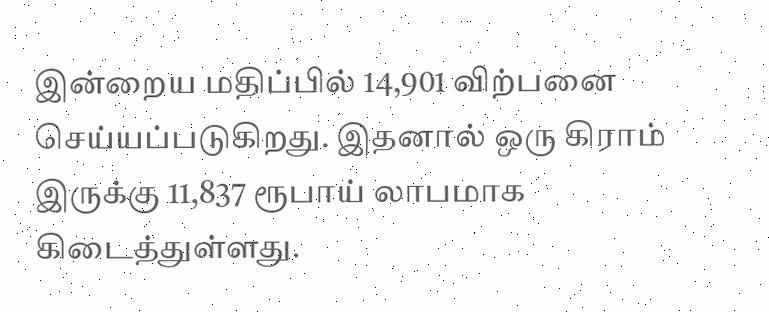இன்றைய மதிப்பில் 14,901 விற்பனை செய்யப்படுகிறது. இதனால் ஒரு கிராம் இருக்கு 11,837 ரூபாய் லாபமாக கிடைத்துள்ளது.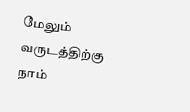மேலும் வருடத்திற்கு நாம்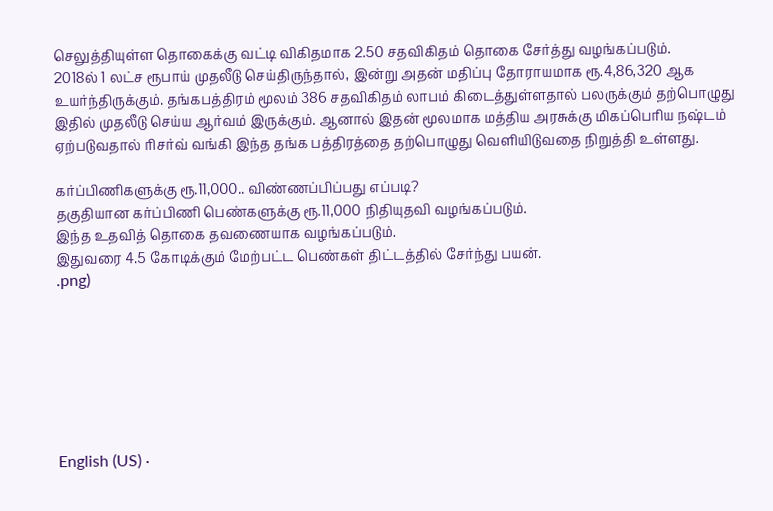செலுத்தியுள்ள தொகைக்கு வட்டி விகிதமாக 2.50 சதவிகிதம் தொகை சேர்த்து வழங்கப்படும்.
2018ல் 1 லட்ச ரூபாய் முதலீடு செய்திருந்தால், இன்று அதன் மதிப்பு தோராயமாக ரூ.4,86,320 ஆக உயர்ந்திருக்கும். தங்கபத்திரம் மூலம் 386 சதவிகிதம் லாபம் கிடைத்துள்ளதால் பலருக்கும் தற்பொழுது இதில் முதலீடு செய்ய ஆர்வம் இருக்கும். ஆனால் இதன் மூலமாக மத்திய அரசுக்கு மிகப்பெரிய நஷ்டம் ஏற்படுவதால் ரிசர்வ் வங்கி இந்த தங்க பத்திரத்தை தற்பொழுது வெளியிடுவதை நிறுத்தி உள்ளது.

கர்ப்பிணிகளுக்கு ரூ.11,000.. விண்ணப்பிப்பது எப்படி?
தகுதியான கர்ப்பிணி பெண்களுக்கு ரூ.11,000 நிதியுதவி வழங்கப்படும்.
இந்த உதவித் தொகை தவணையாக வழங்கப்படும்.
இதுவரை 4.5 கோடிக்கும் மேற்பட்ட பெண்கள் திட்டத்தில் சேர்ந்து பயன்.
.png)







English (US) ·